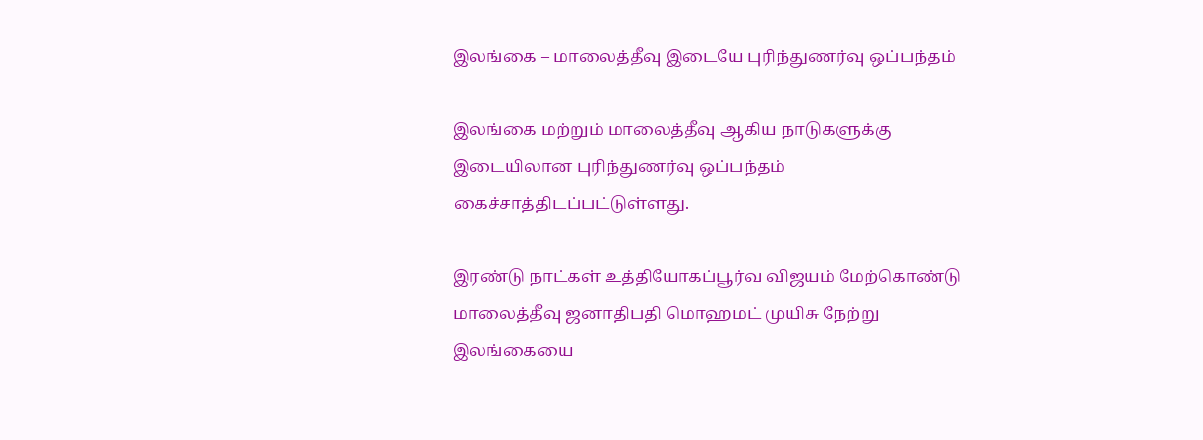இலங்கை – மாலைத்தீவு இடையே புரிந்துணர்வு ஒப்பந்தம்

இலங்கை மற்றும் மாலைத்தீவு ஆகிய நாடுகளுக்கு இடையிலான புரிந்துணர்வு ஒப்பந்தம் கைச்சாத்திடப்பட்டுள்ளது.

இரண்டு நாட்கள் உத்தியோகப்பூர்வ விஜயம் மேற்கொண்டு மாலைத்தீவு ஜனாதிபதி மொஹமட் முயிசு நேற்று இலங்கையை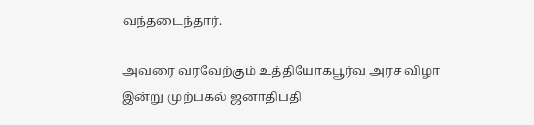வந்தடைந்தார்.

அவரை வரவேற்கும் உத்தியோகபூர்வ அரச விழா இன்று முற்பகல் ஜனாதிபதி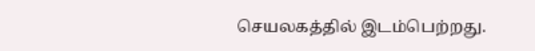செயலகத்தில் இடம்பெற்றது.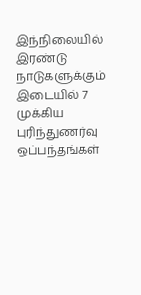இந்நிலையில் இரண்டு நாடுகளுக்கும் இடையில் 7 முக்கிய புரிந்துணர்வு ஒப்பந்தங்கள்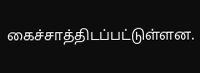கைச்சாத்திடப்பட்டுள்ளன.